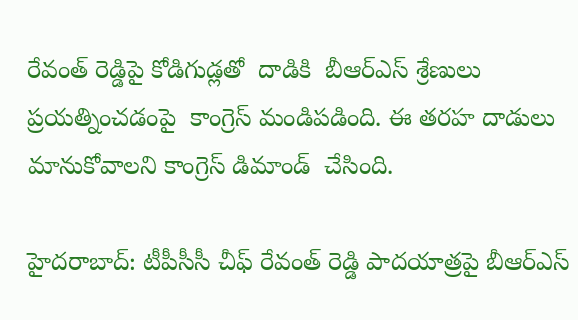రేవంత్ రెడ్డిపై కోడిగుడ్లతో  దాడికి  బీఆర్ఎస్ శ్రేణులు  ప్రయత్నించడంపై  కాంగ్రెస్ మండిపడింది. ఈ తరహ దాడులు మానుకోవాలని కాంగ్రెస్ డిమాండ్  చేసింది.

హైదరాబాద్: టీపీసీసీ చీఫ్ రేవంత్ రెడ్డి పాదయాత్రపై బీఆర్ఎస్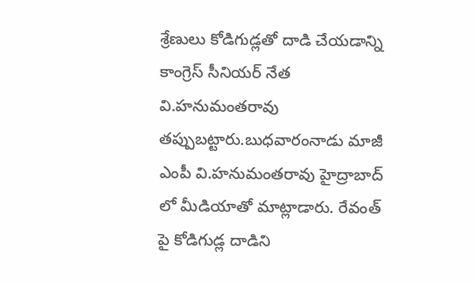శ్రేణులు కోడిగుడ్లతో దాడి చేయడాన్ని కాంగ్రెస్ సీనియర్ నేత వి.హనుమంతరావు తప్పుబట్టారు.బుధవారంనాడు మాజీ ఎంపీ వి.హనుమంతరావు హైద్రాబాద్ లో మీడియాతో మాట్లాడారు. రేవంత్ పై కోడిగుడ్ల దాడిని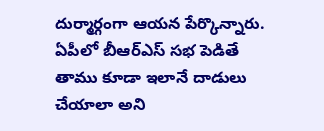దుర్మార్గంగా ఆయన పేర్కొన్నారు. ఏపీలో బీఆర్ఎస్ సభ పెడితే తాము కూడా ఇలానే దాడులు చేయాలా అని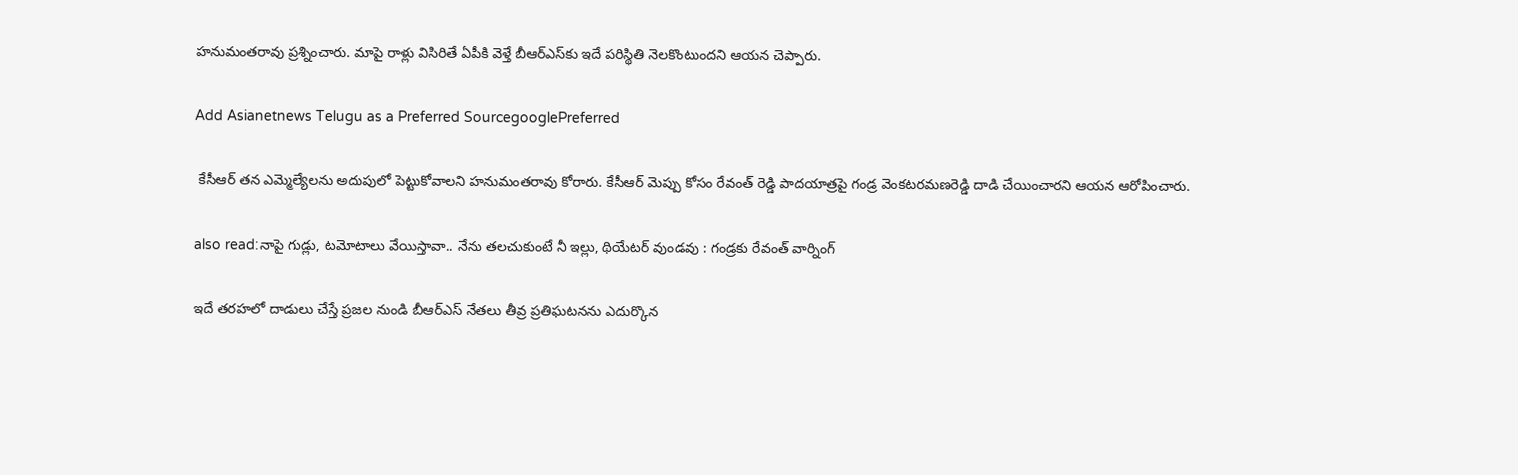హనుమంతరావు ప్రశ్నించారు. మాపై రాళ్లు విసిరితే ఏపీకి వెళ్తే బీఆర్ఎస్‌కు ఇదే పరిస్థితి నెలకొంటుందని ఆయన చెప్పారు.

Add Asianetnews Telugu as a Preferred SourcegooglePreferred

 కేసీఆర్ తన ఎమ్మెల్యేలను అదుపులో పెట్టుకోవాలని హనుమంతరావు కోరారు. కేసీఆర్ మెప్పు కోసం రేవంత్ రెడ్డి పాదయాత్రపై గండ్ర వెంకటరమణరెడ్డి దాడి చేయించారని ఆయన ఆరోపించారు.

also read:నాపై గుడ్లు, టమోటాలు వేయిస్తావా.. నేను తలచుకుంటే నీ ఇల్లు, థియేటర్ వుండవు : గండ్రకు రేవంత్ వార్నింగ్

ఇదే తరహలో దాడులు చేస్తే ప్రజల నుండి బీఆర్ఎస్ నేతలు తీవ్ర ప్రతిఘటనను ఎదుర్కొన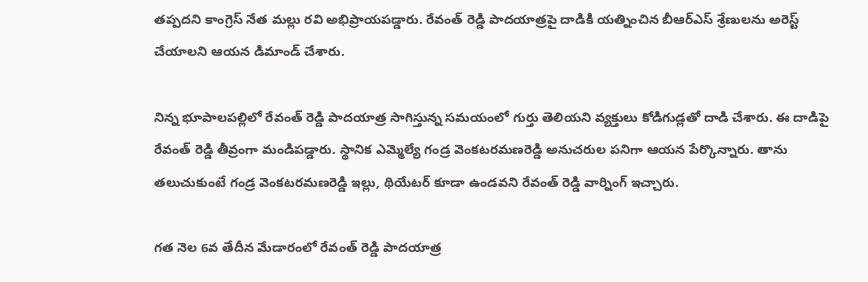తప్పదని కాంగ్రెస్ నేత మల్లు రవి అభిప్రాయపడ్డారు. రేవంత్ రెడ్డి పాదయాత్రపై దాడికి యత్నించిన బీఆర్ఎస్ శ్రేణులను అరెస్ట్ చేయాలని ఆయన డిమాండ్ చేశారు.

నిన్న భూపాలపల్లిలో రేవంత్ రెడ్డి పాదయాత్ర సాగిస్తున్న సమయంలో గుర్తు తెలియని వ్యక్తులు కోడిగుడ్లతో దాడి చేశారు. ఈ దాడిపై రేవంత్ రెడ్డి తీవ్రంగా మండిపడ్డారు. స్థానిక ఎమ్మెల్యే గండ్ర వెంకటరమణరెడ్డి అనుచరుల పనిగా ఆయన పేర్కొన్నారు. తాను తలుచుకుంటే గండ్ర వెంకటరమణరెడ్డి ఇల్లు, థియేటర్ కూడా ఉండవని రేవంత్ రెడ్డి వార్నింగ్ ఇచ్చారు.

గత నెల 6వ తేదీన మేడారంలో రేవంత్ రెడ్డి పాదయాత్ర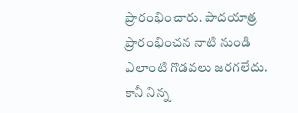ప్రారంభించారు. పాదయాత్ర ప్రారంభించన నాటి నుండి ఎలాంటి గొడవలు జరగలేదు. కానీ నిన్న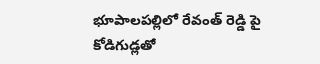భూపాలపల్లిలో రేవంత్ రెడ్డి పై కోడిగుడ్లతో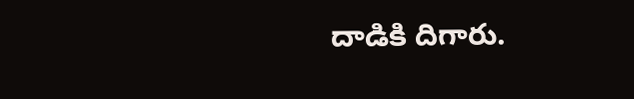దాడికి దిగారు.